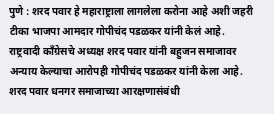पुणे : शरद पवार हे महाराष्ट्राला लागलेला करोना आहे अशी जहरी टीका भाजपा आमदार गोपीचंद पडळकर यांनी केलं आहे. राष्ट्रवादी काँग्रेसचे अध्यक्ष शरद पवार यांनी बहुजन समाजावर अन्याय केल्याचा आरोपही गोपीचंद पडळकर यांनी केला आहे. शरद पवार धनगर समाजाच्या आरक्षणासंबंधी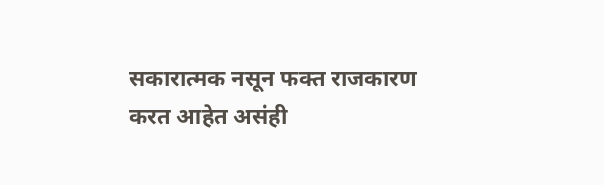सकारात्मक नसून फक्त राजकारण करत आहेत असंही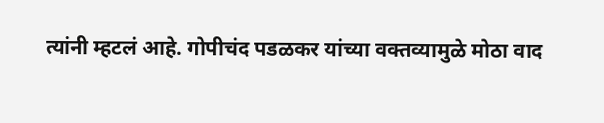त्यांनी म्हटलं आहे. गोपीचंद पडळकर यांच्या वक्तव्यामुळे मोठा वाद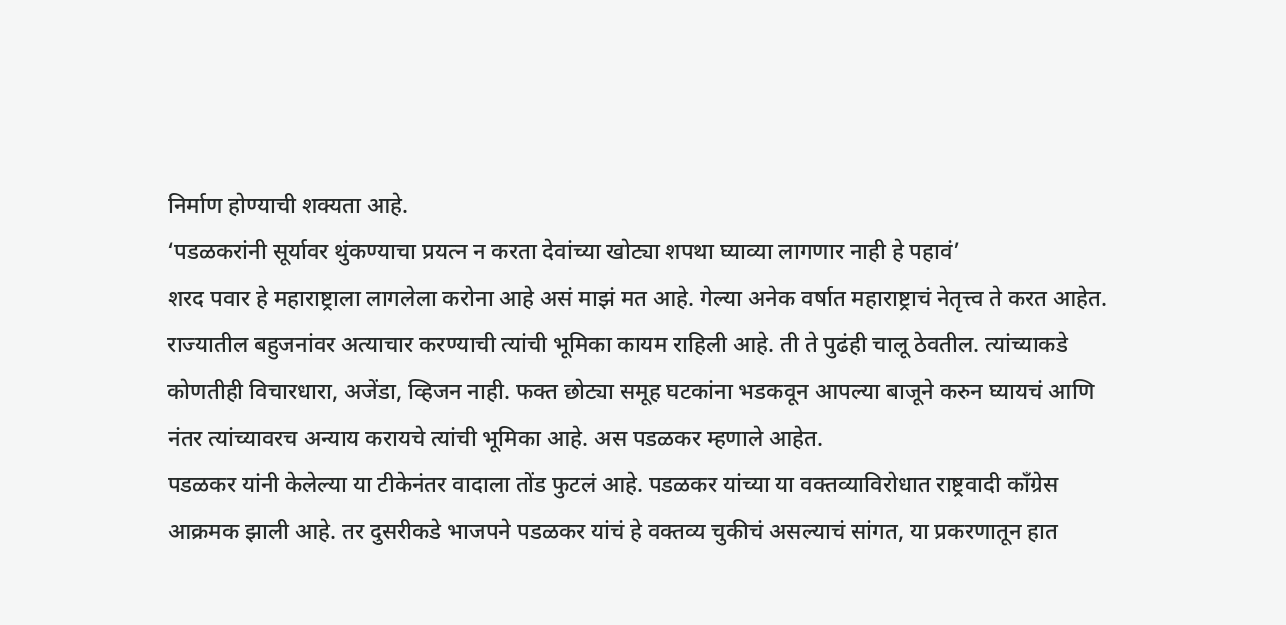निर्माण होण्याची शक्यता आहे.
‘पडळकरांनी सूर्यावर थुंकण्याचा प्रयत्न न करता देवांच्या खोट्या शपथा घ्याव्या लागणार नाही हे पहावं’
शरद पवार हे महाराष्ट्राला लागलेला करोना आहे असं माझं मत आहे. गेल्या अनेक वर्षात महाराष्ट्राचं नेतृत्त्व ते करत आहेत. राज्यातील बहुजनांवर अत्याचार करण्याची त्यांची भूमिका कायम राहिली आहे. ती ते पुढंही चालू ठेवतील. त्यांच्याकडे कोणतीही विचारधारा, अजेंडा, व्हिजन नाही. फक्त छोट्या समूह घटकांना भडकवून आपल्या बाजूने करुन घ्यायचं आणि नंतर त्यांच्यावरच अन्याय करायचे त्यांची भूमिका आहे. अस पडळकर म्हणाले आहेत.
पडळकर यांनी केलेल्या या टीकेनंतर वादाला तोंड फुटलं आहे. पडळकर यांच्या या वक्तव्याविरोधात राष्ट्रवादी काँग्रेस आक्रमक झाली आहे. तर दुसरीकडे भाजपने पडळकर यांचं हे वक्तव्य चुकीचं असल्याचं सांगत, या प्रकरणातून हात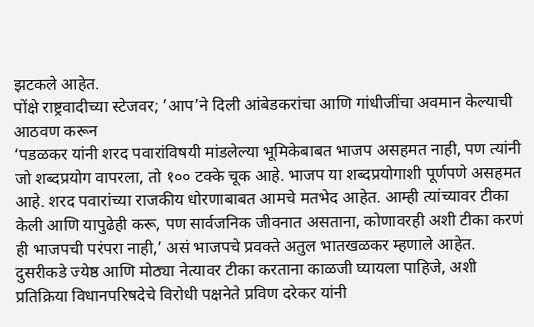झटकले आहेत.
पोंक्षे राष्ट्रवादीच्या स्टेजवर; ’आप’ने दिली आंबेडकरांचा आणि गांधीजींचा अवमान केल्याची आठवण करून
‘पडळकर यांनी शरद पवारांविषयी मांडलेल्या भूमिकेबाबत भाजप असहमत नाही, पण त्यांनी जो शब्दप्रयोग वापरला, तो १०० टक्के चूक आहे. भाजप या शब्दप्रयोगाशी पूर्णपणे असहमत आहे. शरद पवारांच्या राजकीय धोरणाबाबत आमचे मतभेद आहेत. आम्ही त्यांच्यावर टीका केली आणि यापुढेही करू, पण सार्वजनिक जीवनात असताना, कोणावरही अशी टीका करणं ही भाजपची परंपरा नाही,’ असं भाजपचे प्रवक्ते अतुल भातखळकर म्हणाले आहेत.
दुसरीकडे ज्येष्ठ आणि मोठ्या नेत्यावर टीका करताना काळजी घ्यायला पाहिजे, अशी प्रतिक्रिया विधानपरिषदेचे विरोधी पक्षनेते प्रविण दरेकर यांनी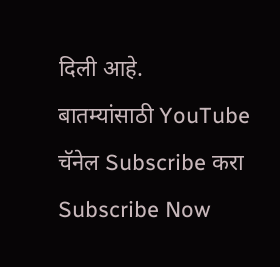दिली आहे.
बातम्यांसाठी YouTube चॅनेल Subscribe करा
Subscribe Now